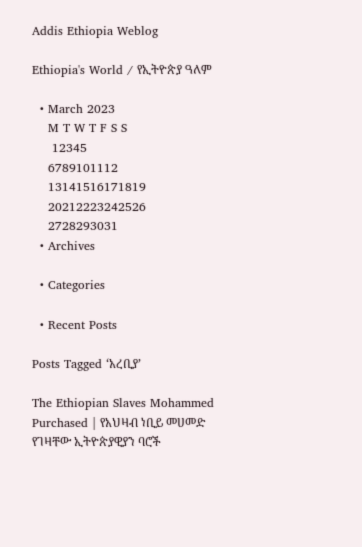Addis Ethiopia Weblog

Ethiopia's World / የኢትዮጵያ ዓለም

  • March 2023
    M T W T F S S
     12345
    6789101112
    13141516171819
    20212223242526
    2728293031
  • Archives

  • Categories

  • Recent Posts

Posts Tagged ‘አረቢያ’

The Ethiopian Slaves Mohammed Purchased | የአህዛብ ነቢይ መሀመድ የገዛቸው ኢትዮጵያዊያን ባሮች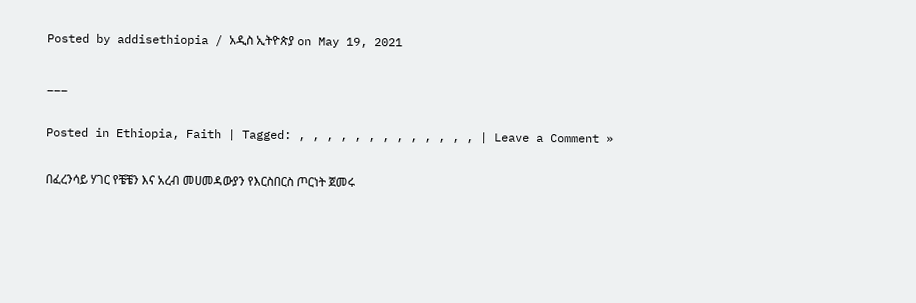Posted by addisethiopia / አዲስ ኢትዮጵያ on May 19, 2021

___

Posted in Ethiopia, Faith | Tagged: , , , , , , , , , , , , , | Leave a Comment »

በፈረንሳይ ሃገር የቼቼን እና አረብ መሀመዳውያን የእርስበርስ ጦርነት ጀመሩ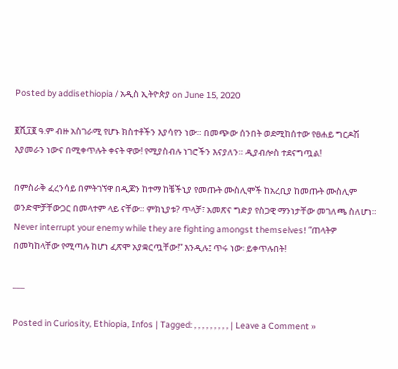Posted by addisethiopia / አዲስ ኢትዮጵያ on June 15, 2020

፪ሺ፲፪ ዓ.ም ብዙ አስገራሚ የሆኑ ክስተቶችን እያሳየን ነው። በመጭው ሰንበት ወደሚከሰተው የፀሐይ ግርዶሽ እያመራን ነውና በሚቀጥሉት ቀናት ዋው! የሚያስብሉ ነገሮችን እናያለን። ዲያብሎስ ተደናግጧል!

በምስራቅ ፈረንሳይ በምትገኘዋ በዲጆን ከተማ ከቼችኒያ የመጡት ሙስሊሞች ከአረቢያ ከመጡት ሙስሊም ወንድሞቻቸውጋር በመላተም ላይ ናቸው። ምክኒያቱ? ጥላቻ፣ አመጽና ግድያ የስጋዊ ማንነታቸው መገለጫ ስለሆነ። Never interrupt your enemy while they are fighting amongst themselves! “ጠላትዎ በመካከላቸው የሚጣሉ ከሆነ ፈጽሞ አያቋርጧቸው!” እንዲሉ፤ ጥሩ ነው፡ ይቀጥሉበት!

___

Posted in Curiosity, Ethiopia, Infos | Tagged: , , , , , , , , , | Leave a Comment »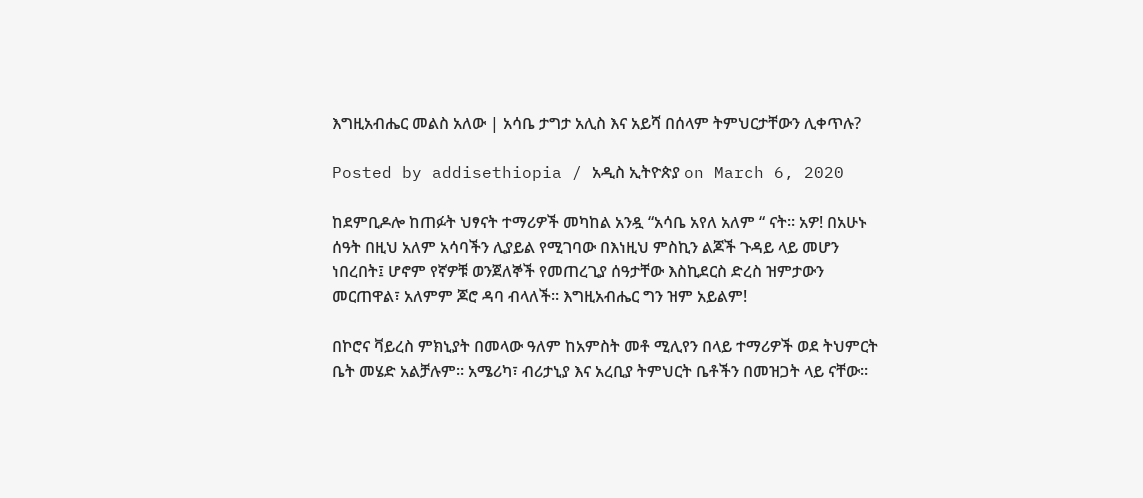እግዚአብሔር መልስ አለው | አሳቤ ታግታ አሊስ እና አይሻ በሰላም ትምህርታቸውን ሊቀጥሉ?

Posted by addisethiopia / አዲስ ኢትዮጵያ on March 6, 2020

ከደምቢዶሎ ከጠፉት ህፃናት ተማሪዎች መካከል አንዷ “አሳቤ አየለ አለም “ ናት። አዎ! በአሁኑ ሰዓት በዚህ አለም አሳባችን ሊያይል የሚገባው በእነዚህ ምስኪን ልጆች ጉዳይ ላይ መሆን ነበረበት፤ ሆኖም የኛዎቹ ወንጀለኞች የመጠረጊያ ሰዓታቸው እስኪደርስ ድረስ ዝምታውን መርጠዋል፣ አለምም ጆሮ ዳባ ብላለች። እግዚአብሔር ግን ዝም አይልም!

በኮሮና ቫይረስ ምክኒያት በመላው ዓለም ከአምስት መቶ ሚሊየን በላይ ተማሪዎች ወደ ትህምርት ቤት መሄድ አልቻሉም። አሜሪካ፣ ብሪታኒያ እና አረቢያ ትምህርት ቤቶችን በመዝጋት ላይ ናቸው።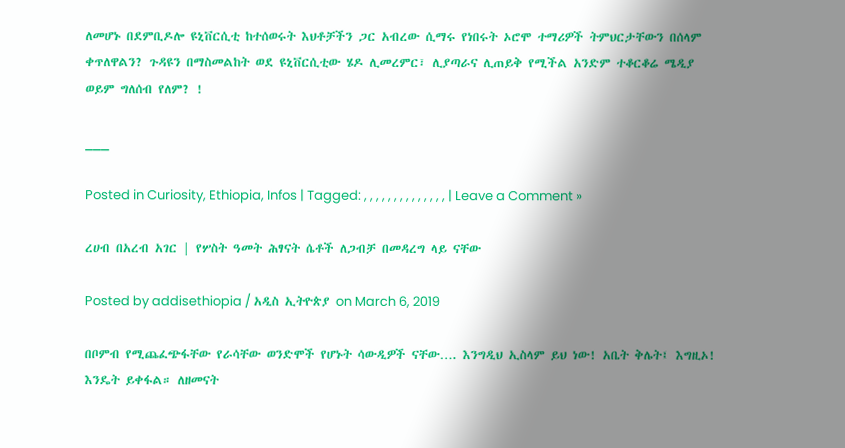ለመሆኑ በደምቢዶሎ ዩኒቨርሲቲ ከተሰወሩት እህቶቻችን ጋር አብረው ሲማሩ የነበሩት ኦሮሞ ተማሪዎች ትምህርታቸውን በሰላም ቀጥለዋልን? ጉዳዩን በማስመልከት ወደ ዩኒቨርሲቲው ሄዶ ሊመረምር፣ ሊያጣራና ሊጠይቅ የሚችል አንድም ተቆርቆሬ ሜዲያ ወይም ግለሰብ የለም? !

___

Posted in Curiosity, Ethiopia, Infos | Tagged: , , , , , , , , , , , , , , | Leave a Comment »

ረሀብ በአረብ አገር | የሦስት ዓመት ሕፃናት ሴቶች ለጋብቻ በመዳረግ ላይ ናቸው

Posted by addisethiopia / አዲስ ኢትዮጵያ on March 6, 2019

በቦምብ የሚጨፈጭፋቸው የራሳቸው ወንድሞች የሆኑት ሳውዲዎች ናቸው…. እንግዲህ ኢስላም ይህ ነው! አቤት ቅሌት፤ እግዚኦ! እንዴት ይቀፋል። ለዘመናት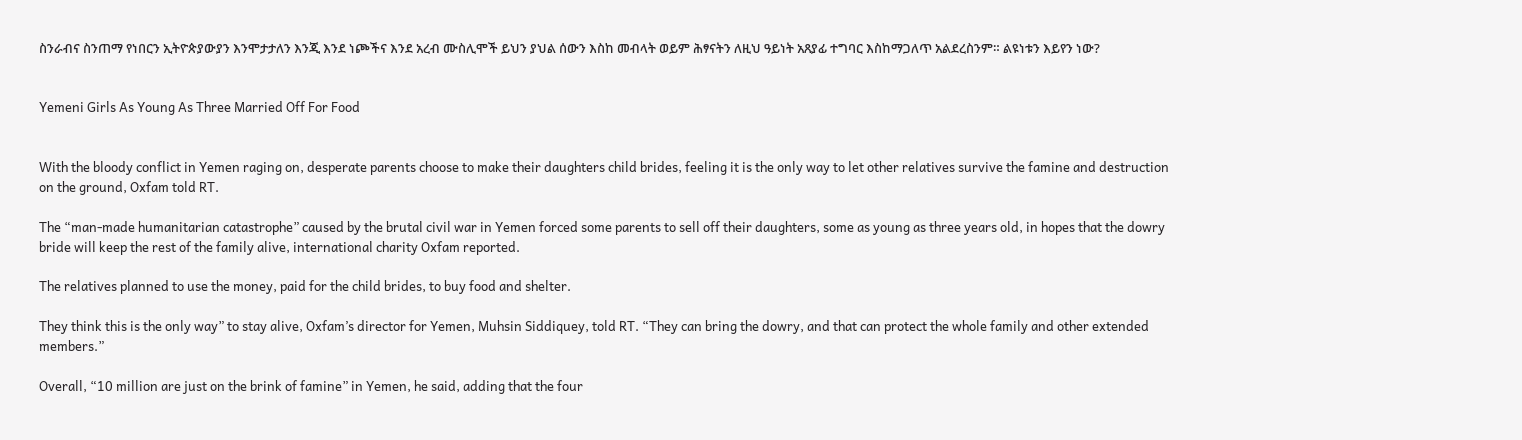ስንራብና ስንጠማ የነበርን ኢትዮጵያውያን እንሞታታለን እንጂ እንደ ነጮችና እንደ አረብ ሙስሊሞች ይህን ያህል ሰውን እስከ መብላት ወይም ሕፃናትን ለዚህ ዓይነት አጸያፊ ተግባር እስከማጋለጥ አልደረስንም። ልዩነቱን እይየን ነው?


Yemeni Girls As Young As Three Married Off For Food


With the bloody conflict in Yemen raging on, desperate parents choose to make their daughters child brides, feeling it is the only way to let other relatives survive the famine and destruction on the ground, Oxfam told RT.

The “man-made humanitarian catastrophe” caused by the brutal civil war in Yemen forced some parents to sell off their daughters, some as young as three years old, in hopes that the dowry bride will keep the rest of the family alive, international charity Oxfam reported.

The relatives planned to use the money, paid for the child brides, to buy food and shelter.

They think this is the only way” to stay alive, Oxfam’s director for Yemen, Muhsin Siddiquey, told RT. “They can bring the dowry, and that can protect the whole family and other extended members.”

Overall, “10 million are just on the brink of famine” in Yemen, he said, adding that the four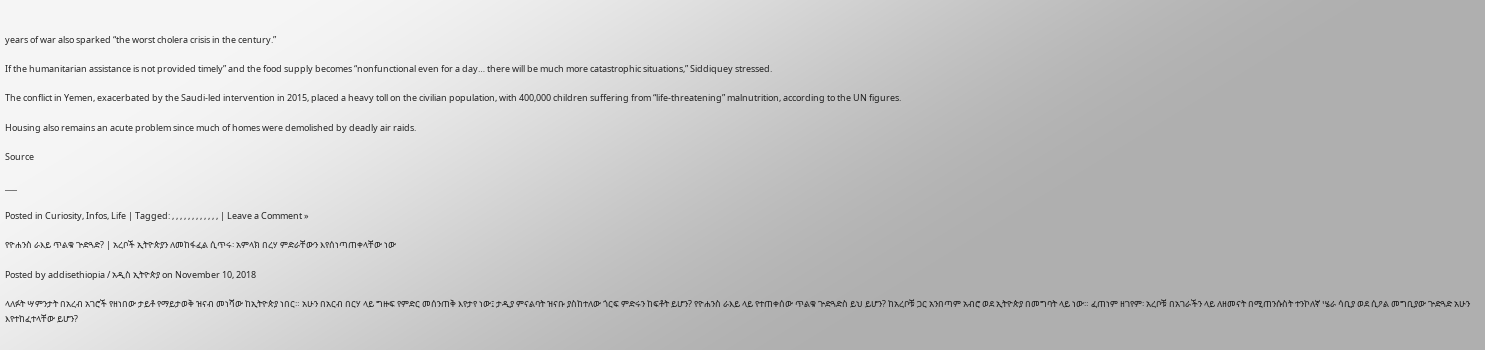years of war also sparked “the worst cholera crisis in the century.”

If the humanitarian assistance is not provided timely” and the food supply becomes “nonfunctional even for a day… there will be much more catastrophic situations,” Siddiquey stressed.

The conflict in Yemen, exacerbated by the Saudi-led intervention in 2015, placed a heavy toll on the civilian population, with 400,000 children suffering from “life-threatening” malnutrition, according to the UN figures.

Housing also remains an acute problem since much of homes were demolished by deadly air raids.

Source

___

Posted in Curiosity, Infos, Life | Tagged: , , , , , , , , , , , , | Leave a Comment »

የዮሐንስ ራእይ ጥልቁ ጕድጓድ? | አረቦች ኢትዮጵያን ለመከፋፈል ሲጥሩ፡ አምላክ በረሃ ምድራቸውን እየሰነጣጠቀላቸው ነው

Posted by addisethiopia / አዲስ ኢትዮጵያ on November 10, 2018

ላለፉት ሣምንታት በአረብ አገሮች የዘነበው ታይቶ የማይታወቅ ዝናብ መነሻው ከኢትዮጵያ ነበር። አሁን በአርብ በርሃ ላይ ግዙፍ የምድር መሰንጠቅ እየታየ ነው፤ ታዲያ ምናልባት ዝናቡ ያስከተለው ጎርፍ ምድሩን ከፍቶት ይሆን? የዮሐንስ ራእይ ላይ የተጠቀሰው ጥልቁ ጕድጓድስ ይህ ይሆን? ከአረቦቹ ጋር አንበጣም አብሮ ወደ ኢትዮጵያ በመግባት ላይ ነው። ፈጠነም ዘገየም፡ አረቦቹ በአገራችን ላይ ለዘመናት በሚጠንሱስት ተንኮለኛ ሤራ ሳቢያ ወደ ሲዖል መግቢያው ጕድጓድ አሁን እየተከፈተላቸው ይሆን?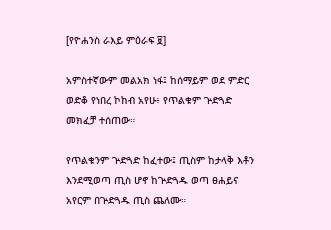[የዮሐንስ ራእይ ምዕራፍ ፱]

አምስተኛውም መልአክ ነፋ፤ ከሰማይም ወደ ምድር ወድቆ የነበረ ኮከብ አየሁ፥ የጥልቁም ጕድጓድ መክፈቻ ተሰጠው።

የጥልቁንም ጕድጓድ ከፈተው፤ ጢስም ከታላቅ እቶን እንደሚወጣ ጢስ ሆኖ ከጕድጓዱ ወጣ ፀሐይና አየርም በጕድጓዱ ጢስ ጨለሙ።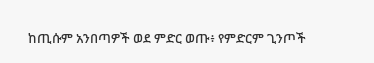ከጢሱም አንበጣዎች ወደ ምድር ወጡ፥ የምድርም ጊንጦች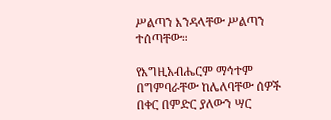ሥልጣን እንዳላቸው ሥልጣን ተሰጣቸው።

የእግዚአብሔርም ማኅተም በግምባራቸው ከሌለባቸው ሰዎች በቀር በምድር ያለውን ሣር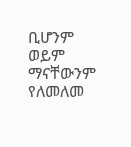ቢሆንም ወይም ማናቸውንም የለመለመ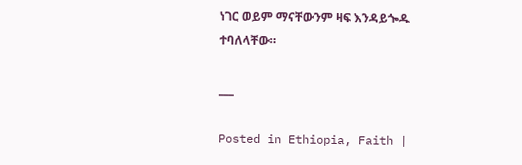ነገር ወይም ማናቸውንም ዛፍ እንዳይጐዱ ተባለላቸው።

___

Posted in Ethiopia, Faith |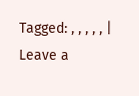Tagged: , , , , , | Leave a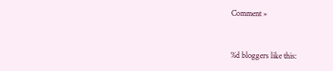Comment »


%d bloggers like this: